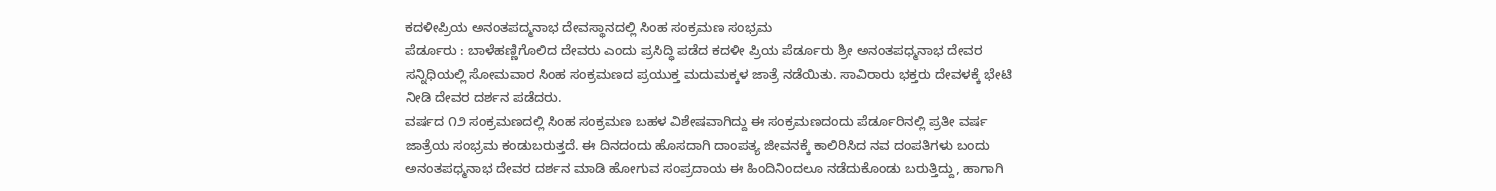ಕದಳೀಪ್ರಿಯ ಅನಂತಪದ್ಮನಾಭ ದೇವಸ್ಥಾನದಲ್ಲಿ ಸಿಂಹ ಸಂಕ್ರಮಣ ಸಂಭ್ರಮ
ಪೆರ್ಡೂರು : ಬಾಳೆಹಣ್ಣಿಗೊಲಿದ ದೇವರು ಎಂದು ಪ್ರಸಿದ್ಧಿ ಪಡೆದ ಕದಳೀ ಪ್ರಿಯ ಪೆರ್ಡೂರು ಶ್ರೀ ಅನಂತಪಧ್ಮನಾಭ ದೇವರ ಸನ್ನಿಧಿಯಲ್ಲಿ ಸೋಮವಾರ ಸಿಂಹ ಸಂಕ್ರಮಣದ ಪ್ರಯುಕ್ತ ಮದುಮಕ್ಕಳ ಜಾತ್ರೆ ನಡೆಯಿತು. ಸಾವಿರಾರು ಭಕ್ತರು ದೇವಳಕ್ಕೆ ಭೇಟಿ ನೀಡಿ ದೇವರ ದರ್ಶನ ಪಡೆದರು.
ವರ್ಷದ ೧೨ ಸಂಕ್ರಮಣದಲ್ಲಿ ಸಿಂಹ ಸಂಕ್ರಮಣ ಬಹಳ ವಿಶೇಷವಾಗಿದ್ದು ಈ ಸಂಕ್ರಮಣದಂದು ಪೆರ್ಡೂರಿನಲ್ಲಿ ಪ್ರತೀ ವರ್ಷ ಜಾತ್ರೆಯ ಸಂಭ್ರಮ ಕಂಡುಬರುತ್ತದೆ. ಈ ದಿನದಂದು ಹೊಸದಾಗಿ ದಾಂಪತ್ಯ ಜೀವನಕ್ಕೆ ಕಾಲಿರಿಸಿದ ನವ ದಂಪತಿಗಳು ಬಂದು ಅನಂತಪಧ್ಮನಾಭ ದೇವರ ದರ್ಶನ ಮಾಡಿ ಹೋಗುವ ಸಂಪ್ರದಾಯ ಈ ಹಿಂದಿನಿಂದಲೂ ನಡೆದುಕೊಂಡು ಬರುತ್ತಿದ್ದು, ಹಾಗಾಗಿ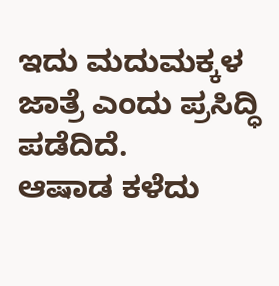ಇದು ಮದುಮಕ್ಕಳ ಜಾತ್ರೆ ಎಂದು ಪ್ರಸಿದ್ಧಿ ಪಡೆದಿದೆ.
ಆಷಾಡ ಕಳೆದು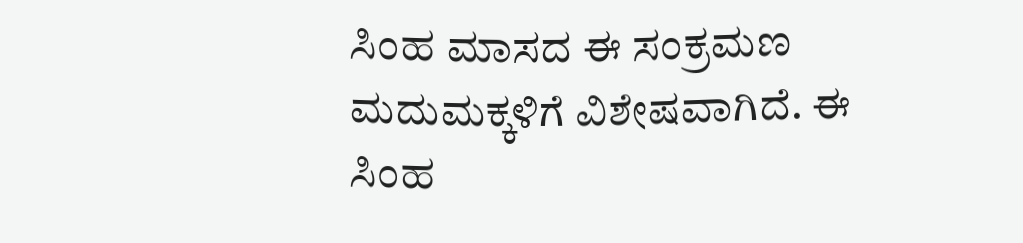ಸಿಂಹ ಮಾಸದ ಈ ಸಂಕ್ರಮಣ ಮದುಮಕ್ಕಳಿಗೆ ವಿಶೇಷವಾಗಿದೆ. ಈ ಸಿಂಹ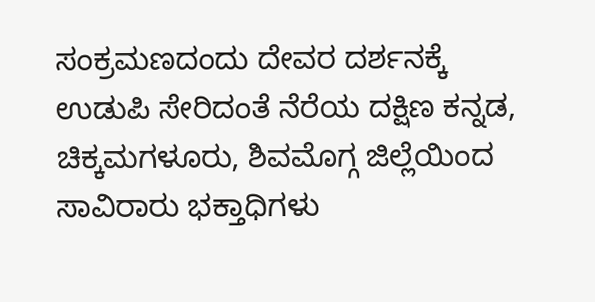ಸಂಕ್ರಮಣದಂದು ದೇವರ ದರ್ಶನಕ್ಕೆ ಉಡುಪಿ ಸೇರಿದಂತೆ ನೆರೆಯ ದಕ್ಷಿಣ ಕನ್ನಡ, ಚಿಕ್ಕಮಗಳೂರು, ಶಿವಮೊಗ್ಗ ಜಿಲ್ಲೆಯಿಂದ ಸಾವಿರಾರು ಭಕ್ತಾಧಿಗಳು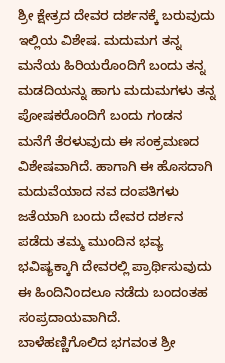ಶ್ರೀ ಕ್ಷೇತ್ರದ ದೇವರ ದರ್ಶನಕ್ಕೆ ಬರುವುದು ಇಲ್ಲಿಯ ವಿಶೇಷ. ಮದುಮಗ ತನ್ನ ಮನೆಯ ಹಿರಿಯರೊಂದಿಗೆ ಬಂದು ತನ್ನ ಮಡದಿಯನ್ನು ಹಾಗು ಮದುಮಗಳು ತನ್ನ ಪೋಷಕರೊಂದಿಗೆ ಬಂದು ಗಂಡನ ಮನೆಗೆ ತೆರಳುವುದು ಈ ಸಂಕ್ರಮಣದ ವಿಶೇಷವಾಗಿದೆ. ಹಾಗಾಗಿ ಈ ಹೊಸದಾಗಿ ಮದುವೆಯಾದ ನವ ದಂಪತಿಗಳು ಜತೆಯಾಗಿ ಬಂದು ದೇವರ ದರ್ಶನ ಪಡೆದು ತಮ್ಮ ಮುಂದಿನ ಭವ್ಯ ಭವಿಷ್ಯಕ್ಕಾಗಿ ದೇವರಲ್ಲಿ ಪ್ರಾರ್ಥಿಸುವುದು ಈ ಹಿಂದಿನಿಂದಲೂ ನಡೆದು ಬಂದಂತಹ ಸಂಪ್ರದಾಯವಾಗಿದೆ.
ಬಾಳೆಹಣ್ಣಿಗೊಲಿದ ಭಗವಂತ ಶ್ರೀ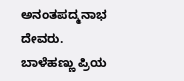ಅನಂತಪದ್ಮನಾಭ ದೇವರು. ಬಾಳೆಹಣ್ಣು ಪ್ರಿಯ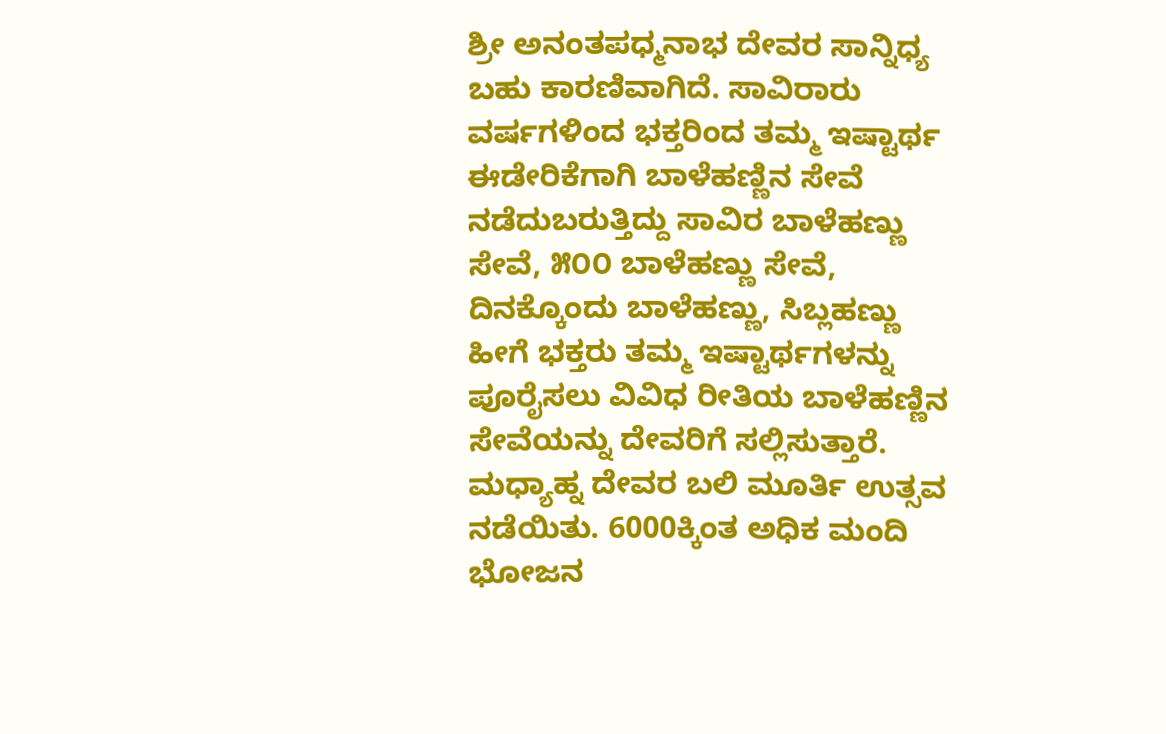ಶ್ರೀ ಅನಂತಪಧ್ಮನಾಭ ದೇವರ ಸಾನ್ನಿಧ್ಯ ಬಹು ಕಾರಣಿವಾಗಿದೆ. ಸಾವಿರಾರು ವರ್ಷಗಳಿಂದ ಭಕ್ತರಿಂದ ತಮ್ಮ ಇಷ್ಟಾರ್ಥ ಈಡೇರಿಕೆಗಾಗಿ ಬಾಳೆಹಣ್ಣಿನ ಸೇವೆ ನಡೆದುಬರುತ್ತಿದ್ದು ಸಾವಿರ ಬಾಳೆಹಣ್ಣು ಸೇವೆ, ೫೦೦ ಬಾಳೆಹಣ್ಣು ಸೇವೆ, ದಿನಕ್ಕೊಂದು ಬಾಳೆಹಣ್ಣು, ಸಿಬ್ಲಹಣ್ಣು ಹೀಗೆ ಭಕ್ತರು ತಮ್ಮ ಇಷ್ಟಾರ್ಥಗಳನ್ನು ಪೂರೈಸಲು ವಿವಿಧ ರೀತಿಯ ಬಾಳೆಹಣ್ಣಿನ ಸೇವೆಯನ್ನು ದೇವರಿಗೆ ಸಲ್ಲಿಸುತ್ತಾರೆ.
ಮಧ್ಯಾಹ್ನ ದೇವರ ಬಲಿ ಮೂರ್ತಿ ಉತ್ಸವ ನಡೆಯಿತು. 6000ಕ್ಕಿಂತ ಅಧಿಕ ಮಂದಿ ಭೋಜನ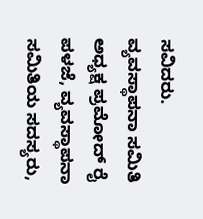ಸವಿದರು.
ವ್ಯವಸ್ಥಾಪನಾ ಸಮಿತಿ ಅಧ್ಯಕ್ಷ ಪ್ರಮೋದ್ ರೈ ಪಳಜೆ, ವ್ಯವಸ್ಥಾಪನಾ ಸಮಿತಿಯ ಸದಸ್ಯರು,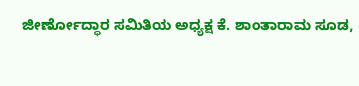ಜೀರ್ಣೋದ್ಧಾರ ಸಮಿತಿಯ ಅಧ್ಯಕ್ಷ ಕೆ. ಶಾಂತಾರಾಮ ಸೂಡ,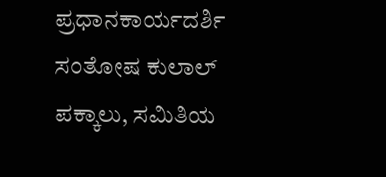ಪ್ರಧಾನಕಾರ್ಯದರ್ಶಿ ಸಂತೋಷ ಕುಲಾಲ್ ಪಕ್ಕಾಲು, ಸಮಿತಿಯ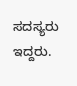ಸದಸ್ಯರು ಇದ್ದರು.